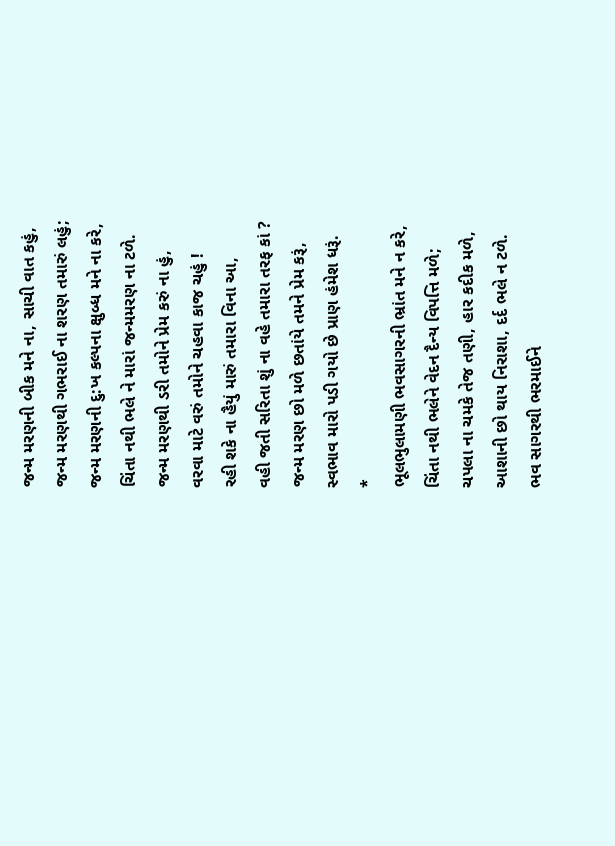જન્મ મરણની બીક મને ના, સાચી વાત કહું,
જન્મ મરણથી ગભરાઈ ના શરણ તમારું લહું;
જન્મ મરણની દુ:ખ કલ્પના ક્ષુબ્ધ મને ના કરે,
ચિંતા નથી ભલે ને મારાં જન્મમરણ ના ટળે.
જન્મ મરણથી ડરી તમોને પ્રેમ કરું ના હું,
વરવા માટે વરું તમોને ચહવા કાજ ચહું !
રહી શકે ના હૈયું મારું તમારા વિના આ,
વહી જતી સરિતા શું ના વહે તમારા તરફ કાં ?
જન્મ મરણ છો મળે છતાંયે તમને પ્રેમ કરૂં,
સ્વભાવ મારો પડી ગયો છે પ્રાણ હંમેશ ધરૂં.
*
ભૂલભુલામણી ભવસાગરની ભ્રાંત મને ન કરે,
ચિંતા નથી ભલેને વેદન દૈન્ય વિપત્તિ મળે;
ચપલા ના ચમકે તેજ તણી, હાર કદીક મળે,
આશાની છો થાય નિરાશા, દર્દ ભલે ન ટળે.
ભવ સાગરથી ભરમાઈને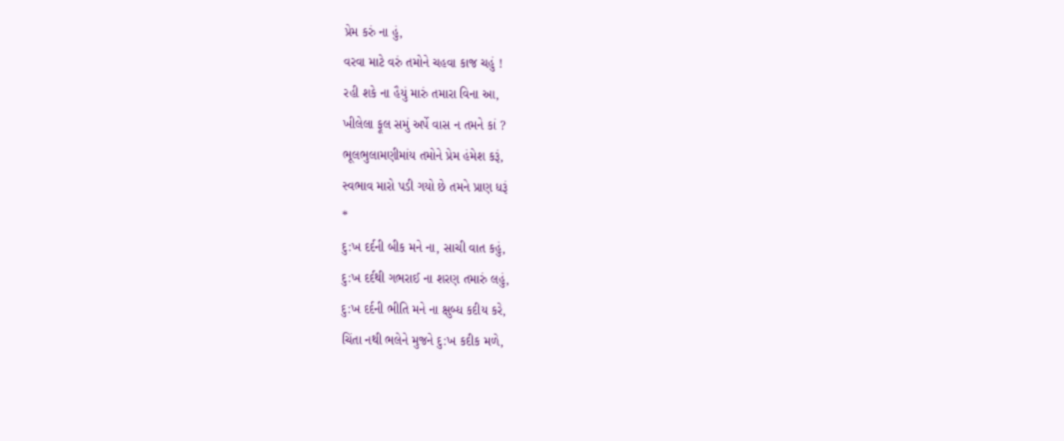પ્રેમ કરું ના હું,
વરવા માટે વરું તમોને ચહવા કાજ ચહું !
રહી શકે ના હૈયું મારું તમારા વિના આ,
ખીલેલા ફૂલ સમું અર્પે વાસ ન તમને કાં ?
ભૂલભુલામણીમાંય તમોને પ્રેમ હંમેશ કરૂં,
સ્વભાવ મારો પડી ગયો છે તમને પ્રાણ ધરૂં
*
દુ:ખ દર્દની બીક મને ના, સાચી વાત કહું,
દુ:ખ દર્દથી ગભરાઈ ના શરણ તમારું લહું,
દુ:ખ દર્દની ભીતિ મને ના ક્ષુબ્ધ કદીય કરે,
ચિંતા નથી ભલેને મુજને દુ:ખ કદીક મળે,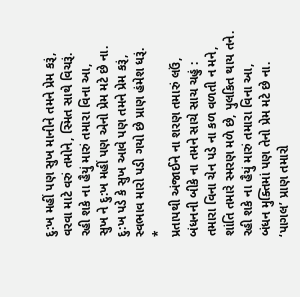દુ:ખ મહીં પણ સુખ માનીને તમને પ્રેમ કરૂં,
વરવા માટે વરું તમોને, સ્મિત સાથે વિચરૂં.
રહી શકે ના હૈયું મારું તમારા વિના આ,
સુખ ને દુ:ખ મહીં પણ એનો પ્રેમ મટે છે ના.
દુ:ખ પડે કે સુખ આવે પણ તમને પ્રેમ કરૂં,
સ્વભાવ મારો પડી ગયો છે પ્રાણ હંમેશ ધરૂં.
*
પ્રતાપથી અંજાઈને ના શરણ તમારું લઉં,
બંધનની બીકે ના તમને સાચે સાચ ચહું :
તમારા વિના ચેન પડે ના કળ વળતી ન મને,
શાંતિ તમારે સ્મરણ મળે છે, પુલકિત થાય તને.
રહી શકે ના હૈયું મારું તમારા વિના આ,
બંધન મુક્તિમાં પણ તેનો પ્રેમ મટે છે ના.
‘પાગલ’ પ્રાણ તમારો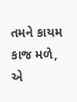તમને કાયમ કાજ મળે,
એ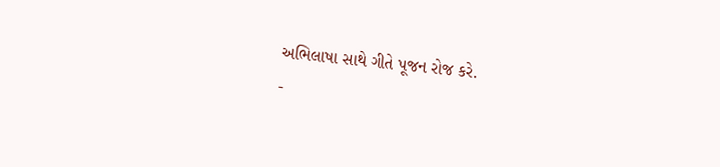અભિલાષા સાથે ગીતે પૂજન રોજ કરે.
-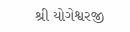શ્રી યોગેશ્વરજી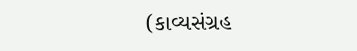(કાવ્યસંગ્રહ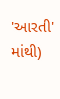'આરતી' માંથી)